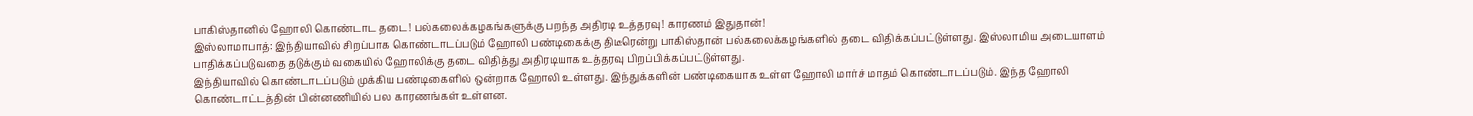பாகிஸ்தானில் ஹோலி கொண்டாட தடை! பல்கலைக்கழகங்களுக்கு பறந்த அதிரடி உத்தரவு! காரணம் இதுதான்!
இஸ்லாமாபாத்: இந்தியாவில் சிறப்பாக கொண்டாடப்படும் ஹோலி பண்டிகைக்கு திடீரென்று பாகிஸ்தான் பல்கலைக்கழங்களில் தடை விதிக்கப்பட்டுள்ளது. இஸ்லாமிய அடையாளம் பாதிக்கப்படுவதை தடுக்கும் வகையில் ஹோலிக்கு தடை விதித்து அதிரடியாக உத்தரவு பிறப்பிக்கப்பட்டுள்ளது.
இந்தியாவில் கொண்டாடப்படும் முக்கிய பண்டிகைளில் ஒன்றாக ஹோலி உள்ளது. இந்துக்களின் பண்டிகையாக உள்ள ஹோலி மார்ச் மாதம் கொண்டாடப்படும். இந்த ஹோலி கொண்டாட்டத்தின் பின்னணியில் பல காரணங்கள் உள்ளன.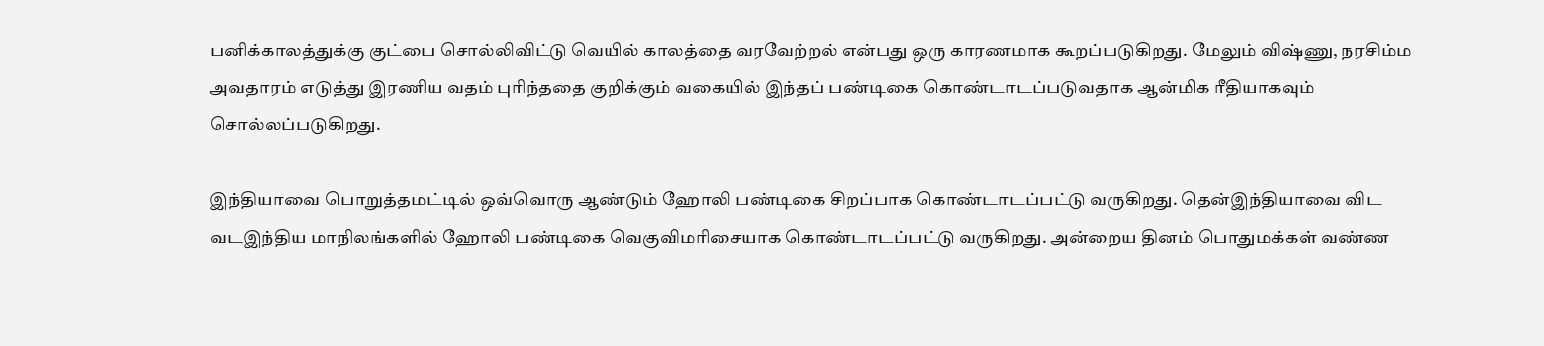பனிக்காலத்துக்கு குட்பை சொல்லிவிட்டு வெயில் காலத்தை வரவேற்றல் என்பது ஒரு காரணமாக கூறப்படுகிறது. மேலும் விஷ்ணு, நரசிம்ம அவதாரம் எடுத்து இரணிய வதம் புரிந்ததை குறிக்கும் வகையில் இந்தப் பண்டிகை கொண்டாடப்படுவதாக ஆன்மிக ரீதியாகவும் சொல்லப்படுகிறது.

இந்தியாவை பொறுத்தமட்டில் ஒவ்வொரு ஆண்டும் ஹோலி பண்டிகை சிறப்பாக கொண்டாடப்பட்டு வருகிறது. தென்இந்தியாவை விட வடஇந்திய மாநிலங்களில் ஹோலி பண்டிகை வெகுவிமரிசையாக கொண்டாடப்பட்டு வருகிறது. அன்றைய தினம் பொதுமக்கள் வண்ண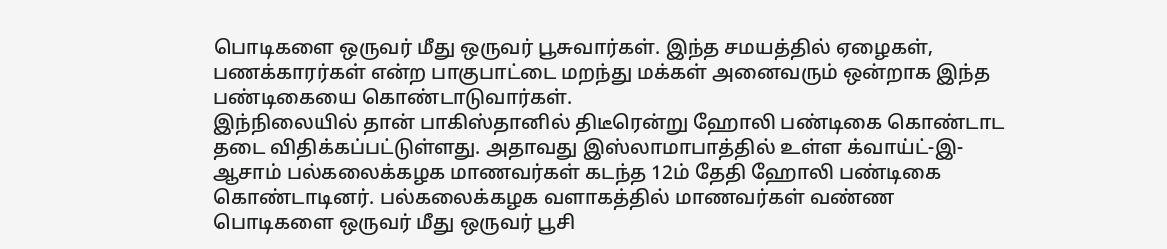பொடிகளை ஒருவர் மீது ஒருவர் பூசுவார்கள். இந்த சமயத்தில் ஏழைகள், பணக்காரர்கள் என்ற பாகுபாட்டை மறந்து மக்கள் அனைவரும் ஒன்றாக இந்த பண்டிகையை கொண்டாடுவார்கள்.
இந்நிலையில் தான் பாகிஸ்தானில் திடீரென்று ஹோலி பண்டிகை கொண்டாட தடை விதிக்கப்பட்டுள்ளது. அதாவது இஸ்லாமாபாத்தில் உள்ள க்வாய்ட்-இ-ஆசாம் பல்கலைக்கழக மாணவர்கள் கடந்த 12ம் தேதி ஹோலி பண்டிகை கொண்டாடினர். பல்கலைக்கழக வளாகத்தில் மாணவர்கள் வண்ண பொடிகளை ஒருவர் மீது ஒருவர் பூசி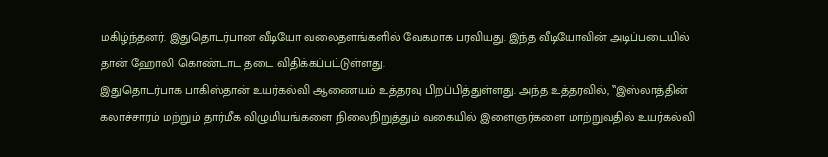மகிழ்ந்தனர். இதுதொடர்பான வீடியோ வலைதளங்களில் வேகமாக பரவியது. இந்த வீடியோவின் அடிப்படையில் தான் ஹோலி கொண்டாட தடை விதிக்கப்பட்டுள்ளது.
இதுதொடர்பாக பாகிஸ்தான் உயர்கல்வி ஆணையம் உத்தரவு பிறப்பித்துள்ளது. அந்த உத்தரவில், ‛‛இஸ்லாத்தின் கலாச்சாரம் மற்றும் தார்மீக விழுமியங்களை நிலைநிறுத்தும் வகையில் இளைஞர்களை மாற்றுவதில் உயர்கல்வி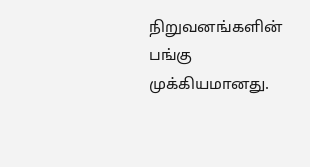நிறுவனங்களின் பங்கு முக்கியமானது.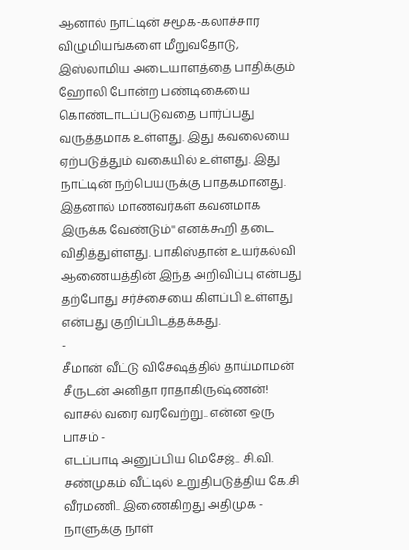ஆனால் நாட்டின் சமூக-கலாச்சார விழுமியங்களை மீறுவதோடு, இஸ்லாமிய அடையாளத்தை பாதிக்கும் ஹோலி போன்ற பண்டிகையை கொண்டாடப்படுவதை பார்ப்பது வருத்தமாக உள்ளது. இது கவலையை ஏற்படுத்தும் வகையில் உள்ளது. இது நாட்டின் நற்பெயருக்கு பாதகமானது. இதனால் மாணவர்கள் கவனமாக இருக்க வேண்டும்'' எனக்கூறி தடை விதித்துள்ளது. பாகிஸ்தான் உயர்கல்வி ஆணையத்தின் இந்த அறிவிப்பு என்பது தற்போது சர்ச்சையை கிளப்பி உள்ளது என்பது குறிப்பிடத்தக்கது.
-
சீமான் வீட்டு விசேஷத்தில் தாய்மாமன் சீருடன் அனிதா ராதாகிருஷ்ணன்! வாசல் வரை வரவேற்று.. என்ன ஒரு பாசம் -
எடப்பாடி அனுப்பிய மெசேஜ்.. சி.வி. சண்முகம் வீட்டில் உறுதிபடுத்திய கே.சி வீரமணி.. இணைகிறது அதிமுக -
நாளுக்கு நாள்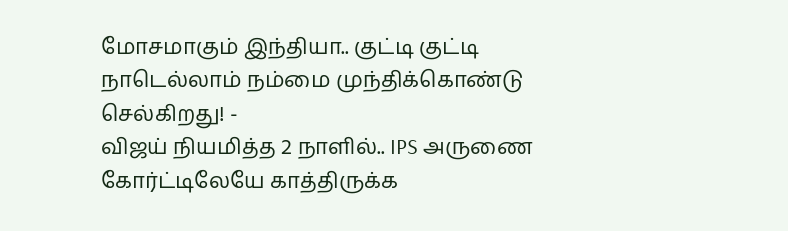மோசமாகும் இந்தியா.. குட்டி குட்டி நாடெல்லாம் நம்மை முந்திக்கொண்டு செல்கிறது! -
விஜய் நியமித்த 2 நாளில்.. IPS அருணை கோர்ட்டிலேயே காத்திருக்க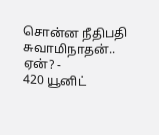சொன்ன நீதிபதி சுவாமிநாதன்.. ஏன்? -
420 யூனிட்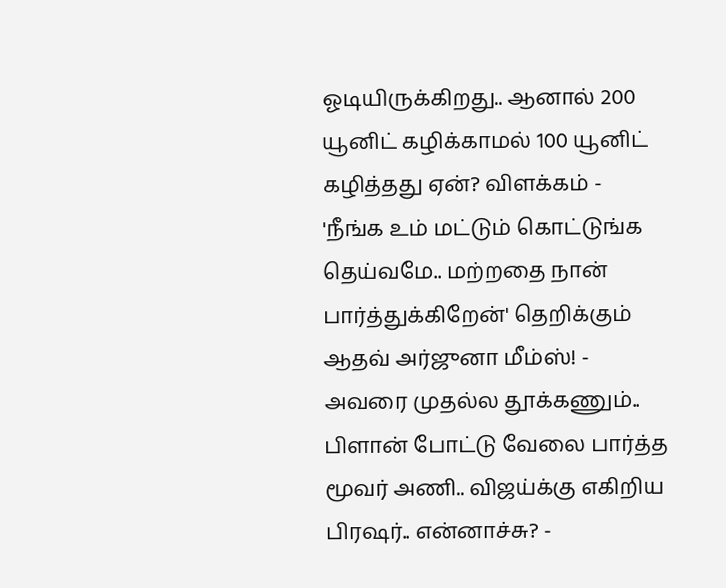ஓடியிருக்கிறது.. ஆனால் 200 யூனிட் கழிக்காமல் 100 யூனிட் கழித்தது ஏன்? விளக்கம் -
'நீங்க உம் மட்டும் கொட்டுங்க தெய்வமே.. மற்றதை நான் பார்த்துக்கிறேன்' தெறிக்கும் ஆதவ் அர்ஜுனா மீம்ஸ்! -
அவரை முதல்ல தூக்கணும்.. பிளான் போட்டு வேலை பார்த்த மூவர் அணி.. விஜய்க்கு எகிறிய பிரஷர்.. என்னாச்சு? -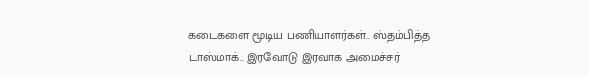கடைகளை மூடிய பணியாளர்கள்.. ஸ்தம்பித்த டாஸ்மாக்.. இரவோடு இரவாக அமைச்சர்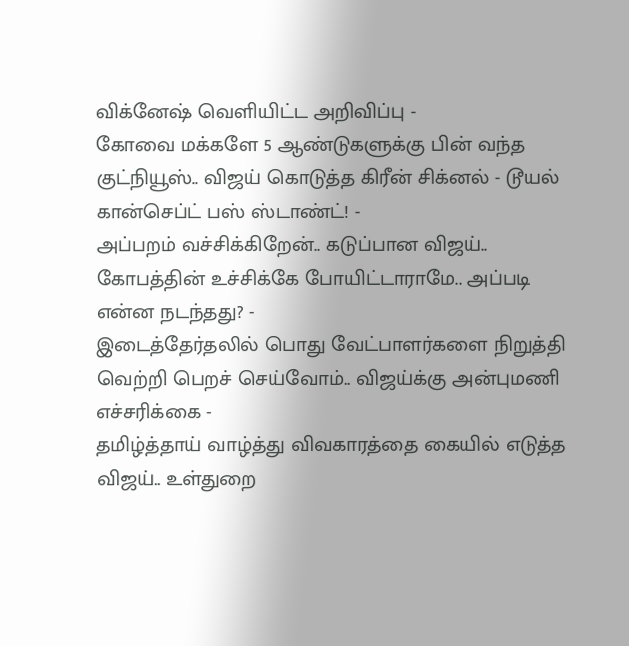விக்னேஷ் வெளியிட்ட அறிவிப்பு -
கோவை மக்களே 5 ஆண்டுகளுக்கு பின் வந்த குட்நியூஸ்.. விஜய் கொடுத்த கிரீன் சிக்னல் - டூயல் கான்செப்ட் பஸ் ஸ்டாண்ட்! -
அப்பறம் வச்சிக்கிறேன்.. கடுப்பான விஜய்.. கோபத்தின் உச்சிக்கே போயிட்டாராமே.. அப்படி என்ன நடந்தது? -
இடைத்தேர்தலில் பொது வேட்பாளர்களை நிறுத்தி வெற்றி பெறச் செய்வோம்.. விஜய்க்கு அன்புமணி எச்சரிக்கை -
தமிழ்த்தாய் வாழ்த்து விவகாரத்தை கையில் எடுத்த விஜய்.. உள்துறை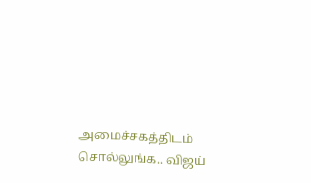அமைச்சகத்திடம் சொல்லுங்க.. விஜய்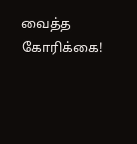வைத்த கோரிக்கை!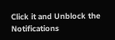Click it and Unblock the Notifications